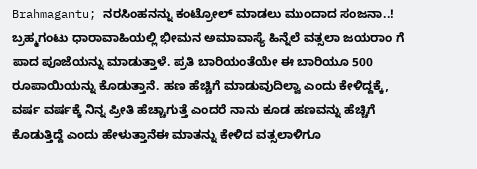Brahmagantu; ನರಸಿಂಹನನ್ನು ಕಂಟ್ರೋಲ್ ಮಾಡಲು ಮುಂದಾದ ಸಂಜನಾ..!
ಬ್ರಹ್ಮಗಂಟು ಧಾರಾವಾಹಿಯಲ್ಲಿ ಭೀಮನ ಅಮಾವಾಸ್ಯೆ ಹಿನ್ನೆಲೆ ವತ್ಸಲಾ ಜಯರಾಂ ಗೆ ಪಾದ ಪೂಜೆಯನ್ನು ಮಾಡುತ್ತಾಳೆ. ಪ್ರತಿ ಬಾರಿಯಂತೆಯೇ ಈ ಬಾರಿಯೂ 500 ರೂಪಾಯಿಯನ್ನು ಕೊಡುತ್ತಾನೆ. ಹಣ ಹೆಚ್ಚಿಗೆ ಮಾಡುವುದಿಲ್ವಾ ಎಂದು ಕೇಳಿದ್ದಕ್ಕೆ, ವರ್ಷ ವರ್ಷಕ್ಕೆ ನಿನ್ನ ಪ್ರೀತಿ ಹೆಚ್ಚಾಗುತ್ತೆ ಎಂದರೆ ನಾನು ಕೂಡ ಹಣವನ್ನು ಹೆಚ್ಚಿಗೆ ಕೊಡುತ್ತಿದ್ದೆ ಎಂದು ಹೇಳುತ್ತಾನೆಈ ಮಾತನ್ನು ಕೇಳಿದ ವತ್ಸಲಾಳಿಗೂ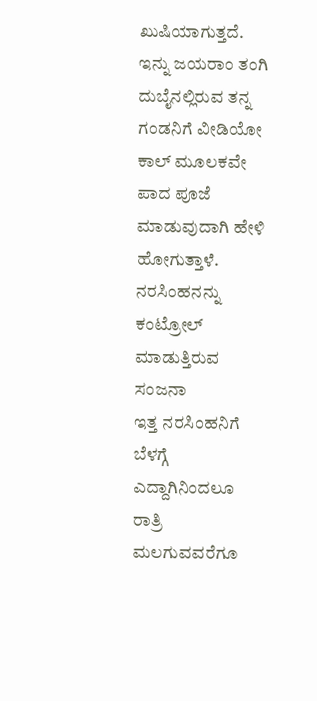ಖುಷಿಯಾಗುತ್ತದೆ. ಇನ್ನು ಜಯರಾಂ ತಂಗಿ ದುಬೈನಲ್ಲಿರುವ ತನ್ನ ಗಂಡನಿಗೆ ವೀಡಿಯೋ ಕಾಲ್ ಮೂಲಕವೇ ಪಾದ ಪೂಜೆ ಮಾಡುವುದಾಗಿ ಹೇಳಿ ಹೋಗುತ್ತಾಳೆ.
ನರಸಿಂಹನನ್ನು ಕಂಟ್ರೋಲ್ ಮಾಡುತ್ತಿರುವ ಸಂಜನಾ
ಇತ್ತ ನರಸಿಂಹನಿಗೆ ಬೆಳಗ್ಗೆ ಎದ್ದಾಗಿನಿಂದಲೂ ರಾತ್ರಿ ಮಲಗುವವರೆಗೂ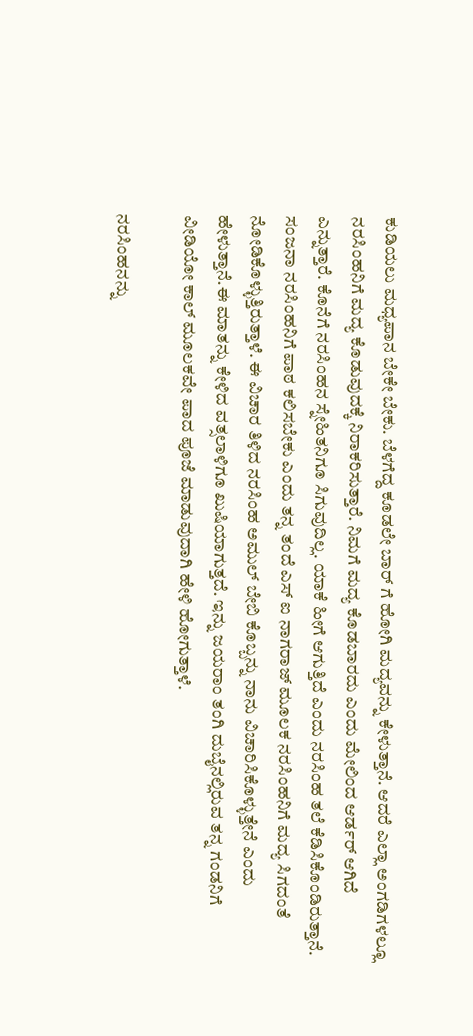ಕುಡಿಯಲು ಮಧ್ಯಪಾನ ಬೇಕೇ ಬೇಕು. ಬೆಳಗೆದ್ದ ಕೂಡಲೇ ಬಾರ್ ಗೆ ಹೋಗಿ ಮದ್ಯವನ್ನು ಕೇಳುತ್ತಾನೆ. ಆದರೆ ಎಲ್ಲಾ ಅಂಗಡಿಗಳಲ್ಲೂ ನರಸಿಂಹನಿಗೆ ಮದ್ಯ ಕೊಡುವುದಕ್ಕೆ ನಿರಾಕರಿಸುತ್ತಾರೆ. ನಿಮಗೆ ಮದ್ಯ ಕೊಡಬಾರದು ಎಂದು ಮೇಲಿಂದ ಆರ್ಡರ್ ಆಗಿದೆ ಎನ್ನುತ್ತಾರೆ. ಕೊನೆಗೆ ನರಸಿಂಹನ ಸ್ನೇಹಿತನಿಗೂ ಸಿಗುವುದಿಲ್ಲ. ಯಾಕೆ ಹೀಗೆ ಆಗುತ್ತಿದೆ ಎಂದು ನರಸಿಂಹ ತಲೆ ಕೆಡಿಸಿಕೊಂಡಿರುತ್ತಾನೆ. ಸಂಜನಾ ನರಸಿಂಹನಿಗೆ ಪಾಠ ಕಲಿಸಬೇಕು ಎಂದು ತನ್ನ ತಂದೆ ಎಸ್ ಐ ನಾಗರಾಜ್ ಮೂಲಕ ನರಸಿಂಹನಿಗೆ ಮದ್ಯ ಸಿಗದಂತೆ ನೋಡಿಕೊಳ್ಳುತ್ತಿರುತ್ತಾಳೆ. ಈ ವಿಚಾರ ತಿಳಿದ ನರಸಿಂಹ ಅಮುಲ್ ಬೇಬಿ ಕೊಬ್ಬನ್ನು ನಾನು ವಿಚಾರಿಸಿಕೊಳ್ಳುತ್ತೇನೆ ಎಂದು ಹೇಳುತ್ತಾನೆ.ಈ ಮಾತನ್ನು ಕೇಳಿದ ವತ್ಸಲಾಳಿಗೂ ಖುಷಿಯಾಗುತ್ತದೆ. ಇನ್ನು ಜಯರಾಂ ತಂಗಿ ದುಬೈನಲ್ಲಿರುವ ತನ್ನ ಗಂಡನಿಗೆ ವೀಡಿಯೋ ಕಾಲ್ ಮೂಲಕವೇ ಪಾದ ಪೂಜೆ ಮಾಡುವುದಾಗಿ ಹೇಳಿ ಹೋಗುತ್ತಾಳೆ.

ನರಸಿಂಹನನ್ನು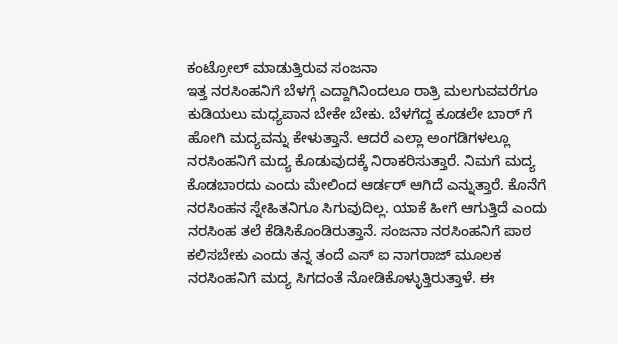ಕಂಟ್ರೋಲ್ ಮಾಡುತ್ತಿರುವ ಸಂಜನಾ
ಇತ್ತ ನರಸಿಂಹನಿಗೆ ಬೆಳಗ್ಗೆ ಎದ್ದಾಗಿನಿಂದಲೂ ರಾತ್ರಿ ಮಲಗುವವರೆಗೂ ಕುಡಿಯಲು ಮಧ್ಯಪಾನ ಬೇಕೇ ಬೇಕು. ಬೆಳಗೆದ್ದ ಕೂಡಲೇ ಬಾರ್ ಗೆ ಹೋಗಿ ಮದ್ಯವನ್ನು ಕೇಳುತ್ತಾನೆ. ಆದರೆ ಎಲ್ಲಾ ಅಂಗಡಿಗಳಲ್ಲೂ ನರಸಿಂಹನಿಗೆ ಮದ್ಯ ಕೊಡುವುದಕ್ಕೆ ನಿರಾಕರಿಸುತ್ತಾರೆ. ನಿಮಗೆ ಮದ್ಯ ಕೊಡಬಾರದು ಎಂದು ಮೇಲಿಂದ ಆರ್ಡರ್ ಆಗಿದೆ ಎನ್ನುತ್ತಾರೆ. ಕೊನೆಗೆ ನರಸಿಂಹನ ಸ್ನೇಹಿತನಿಗೂ ಸಿಗುವುದಿಲ್ಲ. ಯಾಕೆ ಹೀಗೆ ಆಗುತ್ತಿದೆ ಎಂದು ನರಸಿಂಹ ತಲೆ ಕೆಡಿಸಿಕೊಂಡಿರುತ್ತಾನೆ. ಸಂಜನಾ ನರಸಿಂಹನಿಗೆ ಪಾಠ ಕಲಿಸಬೇಕು ಎಂದು ತನ್ನ ತಂದೆ ಎಸ್ ಐ ನಾಗರಾಜ್ ಮೂಲಕ ನರಸಿಂಹನಿಗೆ ಮದ್ಯ ಸಿಗದಂತೆ ನೋಡಿಕೊಳ್ಳುತ್ತಿರುತ್ತಾಳೆ. ಈ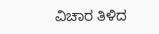ವಿಚಾರ ತಿಳಿದ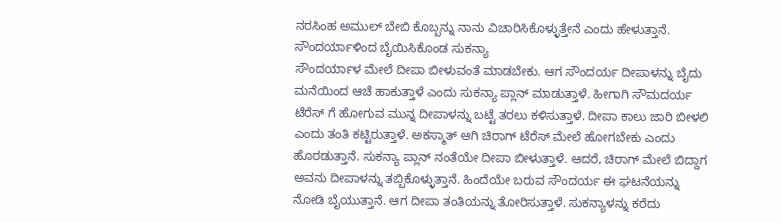ನರಸಿಂಹ ಅಮುಲ್ ಬೇಬಿ ಕೊಬ್ಬನ್ನು ನಾನು ವಿಚಾರಿಸಿಕೊಳ್ಳುತ್ತೇನೆ ಎಂದು ಹೇಳುತ್ತಾನೆ.
ಸೌಂದರ್ಯಾಳಿಂದ ಬೈಯಿಸಿಕೊಂಡ ಸುಕನ್ಯಾ
ಸೌಂದರ್ಯಾಳ ಮೇಲೆ ದೀಪಾ ಬೀಳುವಂತೆ ಮಾಡಬೇಕು. ಆಗ ಸೌಂದರ್ಯ ದೀಪಾಳನ್ನು ಬೈದು ಮನೆಯಿಂದ ಆಚೆ ಹಾಕುತ್ತಾಳೆ ಎಂದು ಸುಕನ್ಯಾ ಪ್ಲಾನ್ ಮಾಡುತ್ತಾಳೆ. ಹೀಗಾಗಿ ಸೌಮದರ್ಯ ಟೆರೆಸ್ ಗೆ ಹೋಗುವ ಮುನ್ನ ದೀಪಾಳನ್ನು ಬಟ್ಟೆ ತರಲು ಕಳಿಸುತ್ತಾಳೆ. ದೀಪಾ ಕಾಲು ಜಾರಿ ಬೀಳಲಿ ಎಂದು ತಂತಿ ಕಟ್ಟಿರುತ್ತಾಳೆ. ಅಕಸ್ಮಾತ್ ಆಗಿ ಚಿರಾಗ್ ಟೆರೆಸ್ ಮೇಲೆ ಹೋಗಬೇಕು ಎಂದು ಹೊರಡುತ್ತಾನೆ. ಸುಕನ್ಯಾ ಪ್ಲಾನ್ ನಂತೆಯೇ ದೀಪಾ ಬೀಳುತ್ತಾಳೆ. ಆದರೆ, ಚಿರಾಗ್ ಮೇಲೆ ಬಿದ್ದಾಗ ಅವನು ದೀಪಾಳನ್ನು ತಬ್ಬಿಕೊಳ್ಳುತ್ತಾನೆ. ಹಿಂದೆಯೇ ಬರುವ ಸೌಂದರ್ಯ ಈ ಘಟನೆಯನ್ನು ನೋಡಿ ಬೈಯುತ್ತಾನೆ. ಆಗ ದೀಪಾ ತಂತಿಯನ್ನು ತೋರಿಸುತ್ತಾಳೆ. ಸುಕನ್ಯಾಳನ್ನು ಕರೆದು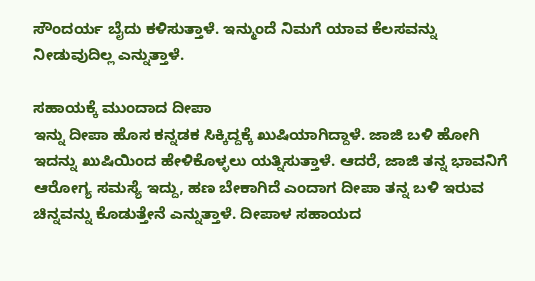ಸೌಂದರ್ಯ ಬೈದು ಕಳಿಸುತ್ತಾಳೆ. ಇನ್ಮುಂದೆ ನಿಮಗೆ ಯಾವ ಕೆಲಸವನ್ನು ನೀಡುವುದಿಲ್ಲ ಎನ್ನುತ್ತಾಳೆ.

ಸಹಾಯಕ್ಕೆ ಮುಂದಾದ ದೀಪಾ
ಇನ್ನು ದೀಪಾ ಹೊಸ ಕನ್ನಡಕ ಸಿಕ್ಕಿದ್ದಕ್ಕೆ ಖುಷಿಯಾಗಿದ್ದಾಳೆ. ಜಾಜಿ ಬಳಿ ಹೋಗಿ ಇದನ್ನು ಖುಷಿಯಿಂದ ಹೇಳಿಕೊಳ್ಳಲು ಯತ್ನಿಸುತ್ತಾಳೆ. ಆದರೆ, ಜಾಜಿ ತನ್ನ ಭಾವನಿಗೆ ಆರೋಗ್ಯ ಸಮಸ್ಯೆ ಇದ್ದು, ಹಣ ಬೇಕಾಗಿದೆ ಎಂದಾಗ ದೀಪಾ ತನ್ನ ಬಳಿ ಇರುವ ಚಿನ್ನವನ್ನು ಕೊಡುತ್ತೇನೆ ಎನ್ನುತ್ತಾಳೆ. ದೀಪಾಳ ಸಹಾಯದ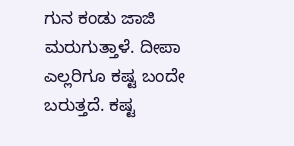ಗುನ ಕಂಡು ಜಾಜಿ ಮರುಗುತ್ತಾಳೆ. ದೀಪಾ ಎಲ್ಲರಿಗೂ ಕಷ್ಟ ಬಂದೇ ಬರುತ್ತದೆ. ಕಷ್ಟ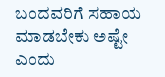ಬಂದವರಿಗೆ ಸಹಾಯ ಮಾಡಬೇಕು ಅಷ್ಟೇ ಎಂದು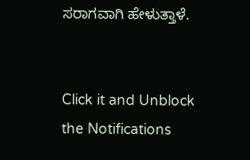ಸರಾಗವಾಗಿ ಹೇಳುತ್ತಾಳೆ.


Click it and Unblock the Notifications